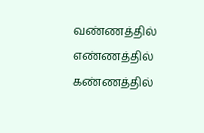வண்ணத்தில் எண்ணத்தில் கண்ணத்தில்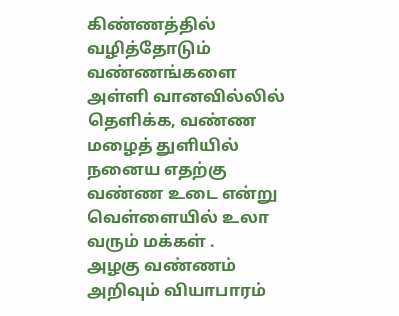கிண்ணத்தில் வழித்தோடும் வண்ணங்களை அள்ளி வானவில்லில் தெளிக்க, வண்ண மழைத் துளியில் நனைய எதற்கு வண்ண உடை என்று வெள்ளையில் உலா வரும் மக்கள் .
அழகு வண்ணம்
அறிவும் வியாபாரம்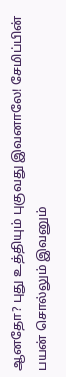ஆனதோ? புது உத்தியும் புகுவது இவனாலே! சேமிப்பின் பயன் சொல்லும் இவனும்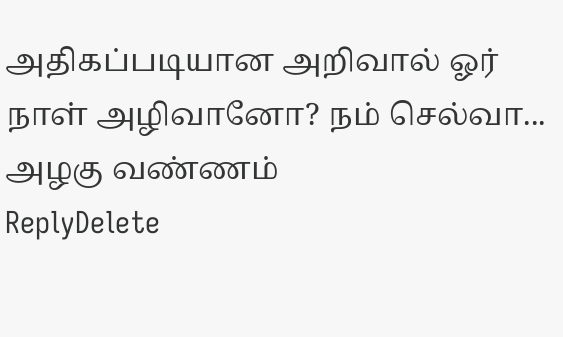அதிகப்படியான அறிவால் ஓர் நாள் அழிவானோ? நம் செல்வா...
அழகு வண்ணம்
ReplyDelete